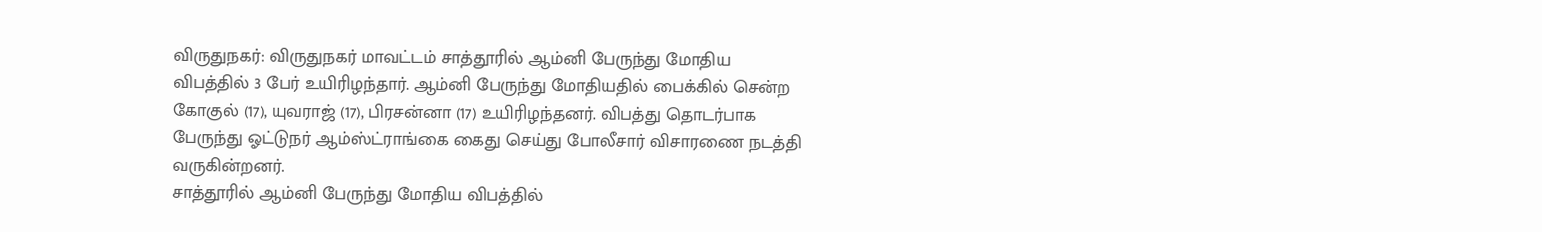விருதுநகர்: விருதுநகர் மாவட்டம் சாத்தூரில் ஆம்னி பேருந்து மோதிய விபத்தில் 3 பேர் உயிரிழந்தார். ஆம்னி பேருந்து மோதியதில் பைக்கில் சென்ற கோகுல் (17), யுவராஜ் (17), பிரசன்னா (17) உயிரிழந்தனர். விபத்து தொடர்பாக பேருந்து ஓட்டுநர் ஆம்ஸ்ட்ராங்கை கைது செய்து போலீசார் விசாரணை நடத்தி வருகின்றனர்.
சாத்தூரில் ஆம்னி பேருந்து மோதிய விபத்தில்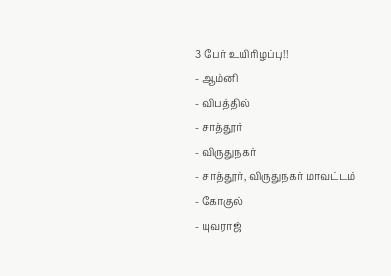3 பேர் உயிரிழப்பு!!
- ஆம்னி
- விபத்தில்
- சாத்தூர்
- விருதுநகர்
- சாத்தூர், விருதுநகர் மாவட்டம்
- கோகுல்
- யுவராஜ்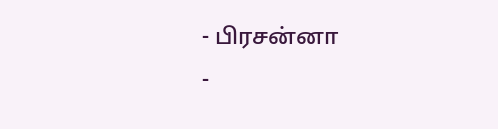- பிரசன்னா
-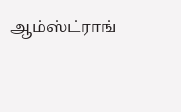ஆம்ஸ்ட்ராங்